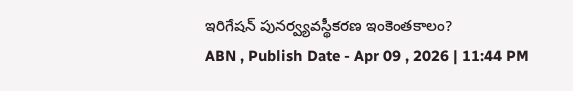ఇరిగేషన్ పునర్వ్యవస్థీకరణ ఇంకెంతకాలం?
ABN , Publish Date - Apr 09 , 2026 | 11:44 PM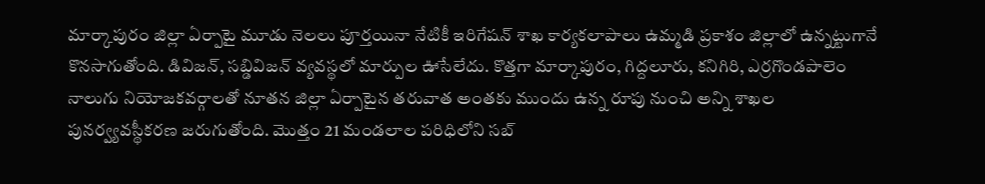మార్కాపురం జిల్లా ఏర్పాటై మూడు నెలలు పూర్తయినా నేటికీ ఇరిగేషన్ శాఖ కార్యకలాపాలు ఉమ్మడి ప్రకాశం జిల్లాలో ఉన్నట్టుగానే కొనసాగుతోంది. డివిజన్, సబ్డివిజన్ వ్యవస్థలో మార్పుల ఊసేలేదు. కొత్తగా మార్కాపురం, గిద్దలూరు, కనిగిరి, ఎర్రగొండపాలెం నాలుగు నియోజకవర్గాలతో నూతన జిల్లా ఏర్పాటైన తరువాత అంతకు ముందు ఉన్న రూపు నుంచి అన్ని శాఖల పునర్వ్యవస్థీకరణ జరుగుతోంది. మొత్తం 21 మండలాల పరిధిలోని సబ్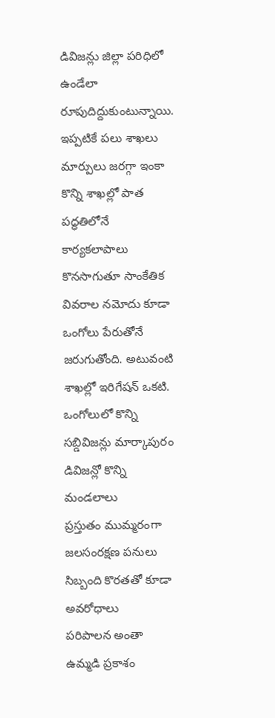డివిజన్లు జిల్లా పరిధిలో ఉండేలా రూపుదిద్దుకుంటున్నాయి. ఇప్పటికే పలు శాఖలు మార్పులు జరగ్గా ఇంకా కొన్ని శాఖల్లో పాత పద్ధతిలోనే కార్యకలాపాలు కొనసాగుతూ సాంకేతిక వివరాల నమోదు కూడా ఒంగోలు పేరుతోనే జరుగుతోంది. అటువంటి శాఖల్లో ఇరిగేషన్ ఒకటి.
ఒంగోలులో కొన్ని సబ్డివిజన్లు మార్కాపురం డివిజన్లో కొన్ని మండలాలు
ప్రస్తుతం ముమ్మరంగా జలసంరక్షణ పనులు
సిబ్బంది కొరతతో కూడా అవరోధాలు
పరిపాలన అంతా ఉమ్మడి ప్రకాశం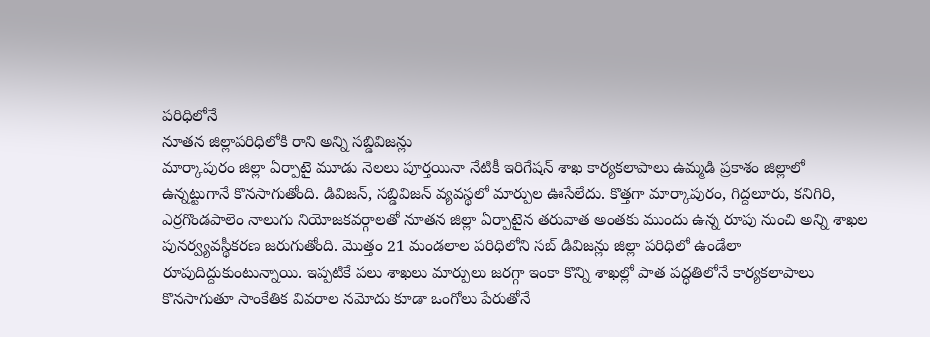పరిధిలోనే
నూతన జిల్లాపరిధిలోకి రాని అన్ని సబ్డివిజన్లు
మార్కాపురం జిల్లా ఏర్పాటై మూడు నెలలు పూర్తయినా నేటికీ ఇరిగేషన్ శాఖ కార్యకలాపాలు ఉమ్మడి ప్రకాశం జిల్లాలో ఉన్నట్టుగానే కొనసాగుతోంది. డివిజన్, సబ్డివిజన్ వ్యవస్థలో మార్పుల ఊసేలేదు. కొత్తగా మార్కాపురం, గిద్దలూరు, కనిగిరి, ఎర్రగొండపాలెం నాలుగు నియోజకవర్గాలతో నూతన జిల్లా ఏర్పాటైన తరువాత అంతకు ముందు ఉన్న రూపు నుంచి అన్ని శాఖల పునర్వ్యవస్థీకరణ జరుగుతోంది. మొత్తం 21 మండలాల పరిధిలోని సబ్ డివిజన్లు జిల్లా పరిధిలో ఉండేలా రూపుదిద్దుకుంటున్నాయి. ఇప్పటికే పలు శాఖలు మార్పులు జరగ్గా ఇంకా కొన్ని శాఖల్లో పాత పద్ధతిలోనే కార్యకలాపాలు కొనసాగుతూ సాంకేతిక వివరాల నమోదు కూడా ఒంగోలు పేరుతోనే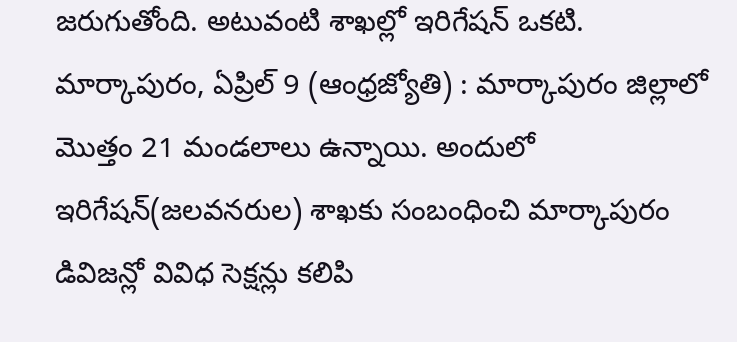జరుగుతోంది. అటువంటి శాఖల్లో ఇరిగేషన్ ఒకటి.
మార్కాపురం, ఏప్రిల్ 9 (ఆంధ్రజ్యోతి) : మార్కాపురం జిల్లాలో మొత్తం 21 మండలాలు ఉన్నాయి. అందులో ఇరిగేషన్(జలవనరుల) శాఖకు సంబంధించి మార్కాపురం డివిజన్లో వివిధ సెక్షన్లు కలిపి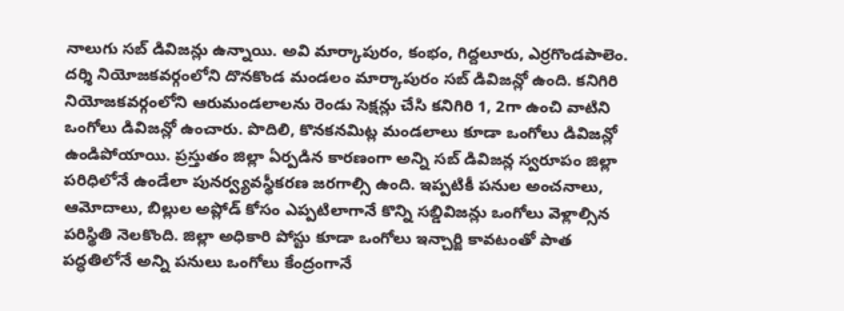నాలుగు సబ్ డివిజన్లు ఉన్నాయి. అవి మార్కాపురం, కంభం, గిద్దలూరు, ఎర్రగొండపాలెం. దర్శి నియోజకవర్గంలోని దొనకొండ మండలం మార్కాపురం సబ్ డివిజన్లో ఉంది. కనిగిరి నియోజకవర్గంలోని ఆరుమండలాలను రెండు సెక్షన్లు చేసి కనిగిరి 1, 2గా ఉంచి వాటిని ఒంగోలు డివిజన్లో ఉంచారు. పొదిలి, కొనకనమిట్ల మండలాలు కూడా ఒంగోలు డివిజన్లో ఉండిపోయాయి. ప్రస్తుతం జిల్లా ఏర్పడిన కారణంగా అన్ని సబ్ డివిజన్ల స్వరూపం జిల్లా పరిధిలోనే ఉండేలా పునర్వ్యవస్థీకరణ జరగాల్సి ఉంది. ఇప్పటికీ పనుల అంచనాలు, ఆమోదాలు, బిల్లుల అప్లోడ్ కోసం ఎప్పటిలాగానే కొన్ని సబ్డివిజన్లు ఒంగోలు వెళ్లాల్సిన పరిస్థితి నెలకొంది. జిల్లా అధికారి పోస్టు కూడా ఒంగోలు ఇన్చార్జి కావటంతో పాత పద్ధతిలోనే అన్ని పనులు ఒంగోలు కేంద్రంగానే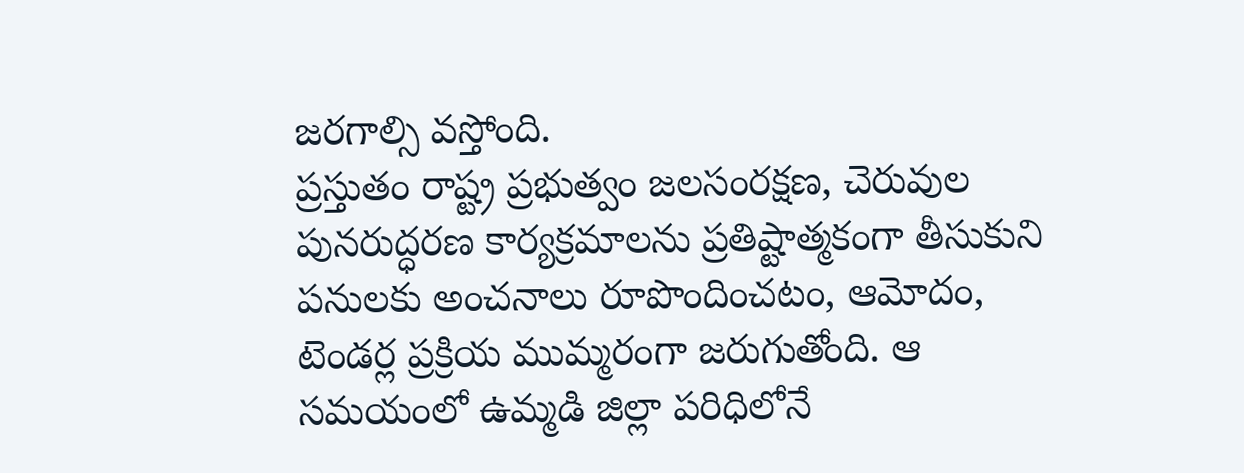జరగాల్సి వస్తోంది.
ప్రస్తుతం రాష్ట్ర ప్రభుత్వం జలసంరక్షణ, చెరువుల పునరుద్ధరణ కార్యక్రమాలను ప్రతిష్టాత్మకంగా తీసుకుని పనులకు అంచనాలు రూపొందించటం, ఆమోదం, టెండర్ల ప్రక్రియ ముమ్మరంగా జరుగుతోంది. ఆ సమయంలో ఉమ్మడి జిల్లా పరిధిలోనే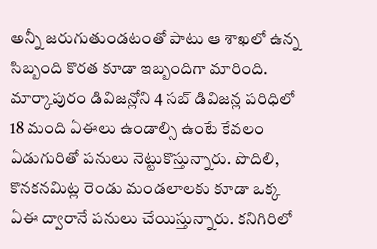అన్నీ జరుగుతుండటంతో పాటు ఆ శాఖలో ఉన్న సిబ్బంది కొరత కూడా ఇబ్బందిగా మారింది. మార్కాపురం డివిజన్లోని 4 సబ్ డివిజన్ల పరిధిలో 18 మంది ఏఈలు ఉండాల్సి ఉంటే కేవలం ఏడుగురితో పనులు నెట్టుకొస్తున్నారు. పొదిలి, కొనకనమిట్ల రెండు మండలాలకు కూడా ఒక్క ఏఈ ద్వారానే పనులు చేయిస్తున్నారు. కనిగిరిలో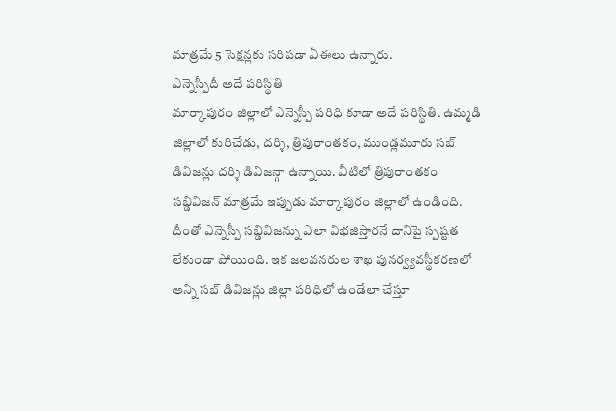మాత్రమే 5 సెక్షన్లకు సరిపడా ఏఈలు ఉన్నారు.
ఎన్నెస్పీదీ అదే పరిస్థితి
మార్కాపురం జిల్లాలో ఎన్నెస్పీ పరిధి కూడా అదే పరిస్థితి. ఉమ్మడి జిల్లాలో కురిచేడు, దర్శి, త్రిపురాంతకం, ముండ్లమూరు సబ్ డివిజన్లు దర్శి డివిజన్గా ఉన్నాయి. వీటిలో త్రిపురాంతకం సబ్డివిజన్ మాత్రమే ఇప్పుడు మార్కాపురం జిల్లాలో ఉండింది.
దీంతో ఎన్నెస్పీ సబ్డివిజన్ను ఎలా విభజిస్తారనే దానిపై స్పష్టత లేకుండా పోయింది. ఇక జలవనరుల శాఖ పునర్వ్యవస్థీకరణలో అన్ని సబ్ డివిజన్లు జిల్లా పరిధిలో ఉండేలా చేస్తూ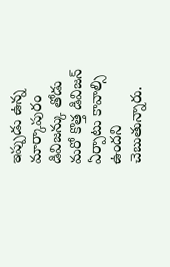ఇప్పుడు ఉన్న మార్కాపురం డివిజన్కు తోడు మరో కొత్త డివిజన్ ఏర్పాటు కావాల్సి ఉందని చెబుతున్నారు.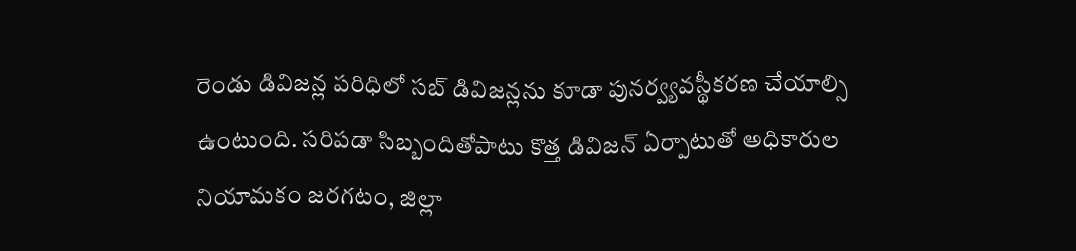రెండు డివిజన్ల పరిధిలో సబ్ డివిజన్లను కూడా పునర్వ్యవస్థీకరణ చేయాల్సి ఉంటుంది. సరిపడా సిబ్బందితోపాటు కొత్త డివిజన్ ఏర్పాటుతో అధికారుల నియామకం జరగటం, జిల్లా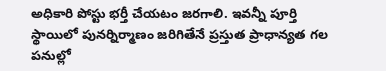అధికారి పోస్టు భర్తీ చేయటం జరగాలి. ఇవన్నీ పూర్తి స్థాయిలో పునర్నిర్మాణం జరిగితేనే ప్రస్తుత ప్రాధాన్యత గల పనుల్లో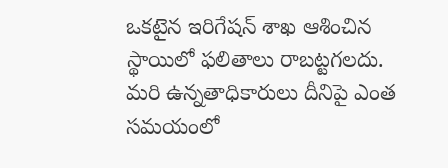ఒకటైన ఇరిగేషన్ శాఖ ఆశించిన స్థాయిలో ఫలితాలు రాబట్టగలదు. మరి ఉన్నతాధికారులు దీనిపై ఎంత సమయంలో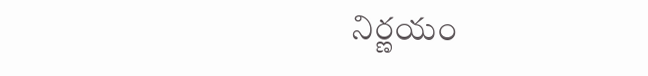నిర్ణయం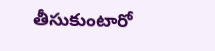తీసుకుంటారో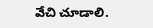వేచి చూడాలి.